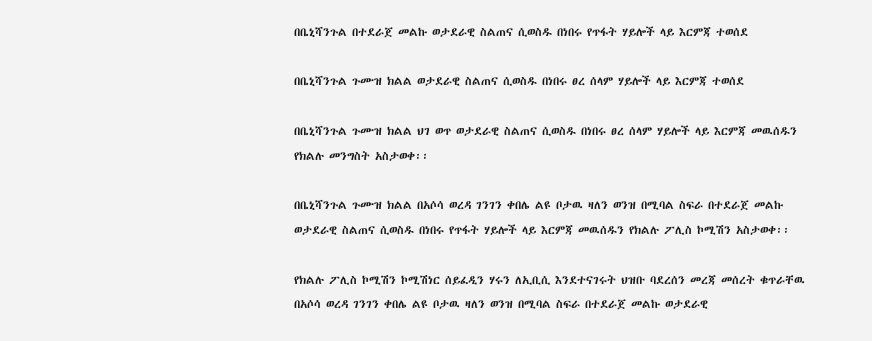በቤኒሻንጉል በተደራጀ መልኩ ወታደራዊ ስልጠና ሲወስዱ በነበሩ የጥፋት ሃይሎች ላይ እርምጃ ተወሰደ

በቤኒሻንጉል ጉሙዝ ክልል ወታደራዊ ስልጠና ሲወስዱ በነበሩ ፀረ ሰላም ሃይሎች ላይ እርምጃ ተወሰደ

በቤኒሻንጉል ጉሙዝ ክልል ህገ ወጥ ወታደራዊ ስልጠና ሲወስዱ በነበሩ ፀረ ሰላም ሃይሎች ላይ እርምጃ መዉሰዱን የክልሉ መንግስት አስታወቀ፡፡

በቤኒሻንጉል ጉሙዝ ክልል በአሶሳ ወረዳ ገንገን ቀበሌ ልዩ ቦታዉ ዛለን ወንዝ በሚባል ስፍራ በተደራጀ መልኩ ወታደራዊ ስልጠና ሲወስዱ በነበሩ የጥፋት ሃይሎች ላይ እርምጃ መዉሰዱን የክልሉ ፖሊስ ኮሚሽን አስታወቀ፡፡

የክልሉ ፖሊስ ኮሚሽን ኮሚሽነር ሰይፈዲን ሃሩን ለኢቢሲ እንደተናገሩት ህዝቡ ባደረሰን መረጃ መሰረት ቁጥራቸዉ በአሶሳ ወረዳ ገንገን ቀበሌ ልዩ ቦታዉ ዛለን ወንዝ በሚባል ስፍራ በተደራጀ መልኩ ወታደራዊ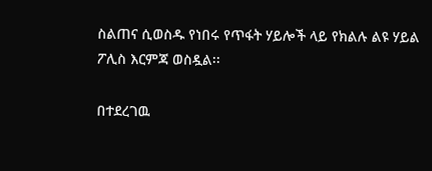ስልጠና ሲወስዱ የነበሩ የጥፋት ሃይሎች ላይ የክልሉ ልዩ ሃይል ፖሊስ እርምጃ ወስዷል፡፡

በተደረገዉ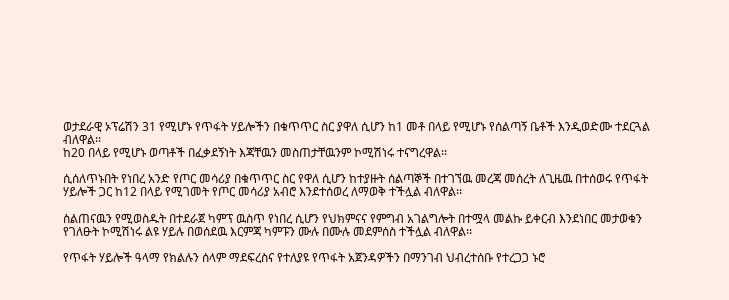ወታደራዊ ኦፕሬሽን 31 የሚሆኑ የጥፋት ሃይሎችን በቁጥጥር ስር ያዋለ ሲሆን ከ1 መቶ በላይ የሚሆኑ የሰልጣኝ ቤቶች እንዲወድሙ ተደርጓል ብለዋል፡፡
ከ20 በላይ የሚሆኑ ወጣቶች በፈቃደኝነት እጃቸዉን መስጠታቸዉንም ኮሚሽነሩ ተናግረዋል፡፡

ሲሰለጥኑበት የነበረ አንድ የጦር መሳሪያ በቁጥጥር ስር የዋለ ሲሆን ከተያዙት ሰልጣኞች በተገኘዉ መረጃ መሰረት ለጊዜዉ በተሰወሩ የጥፋት ሃይሎች ጋር ከ12 በላይ የሚገመት የጦር መሳሪያ አብሮ እንደተሰወረ ለማወቅ ተችሏል ብለዋል፡፡

ስልጠናዉን የሚወስዱት በተደራጀ ካምፕ ዉስጥ የነበረ ሲሆን የህክምናና የምግብ አገልግሎት በተሟላ መልኩ ይቀርብ እንደነበር መታወቁን የገለፁት ኮሚሽነሩ ልዩ ሃይሉ በወሰደዉ እርምጃ ካምፑን ሙሉ በሙሉ መደምሰስ ተችሏል ብለዋል፡፡

የጥፋት ሃይሎች ዓላማ የክልሉን ሰላም ማደፍረስና የተለያዩ የጥፋት አጀንዳዎችን በማንገብ ህብረተሰቡ የተረጋጋ ኑሮ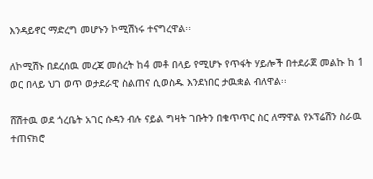እንዳይኖር ማድረግ መሆኑን ኮሚሽነሩ ተናግረዋል፡፡

ለኮሚሽኑ በደረሰዉ መረጃ መሰረት ከ4 መቶ በላይ የሚሆኑ የጥፋት ሃይሎች በተደራጀ መልኩ ከ 1 ወር በላይ ህገ ወጥ ወታደራዊ ስልጠና ሲወስዱ እንደነበር ታዉቋል ብለዋል፡፡

ሸሽተዉ ወደ ጎረቤት አገር ሱዳን ብሉ ናይል ግዛት ገቡትን በቁጥጥር ስር ለማዋል የኦፕሬሽን ስራዉ ተጠናክሮ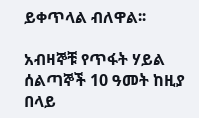ይቀጥላል ብለዋል፡፡

አብዛኞቹ የጥፋት ሃይል ሰልጣኞች 10 ዓመት ከዚያ በላይ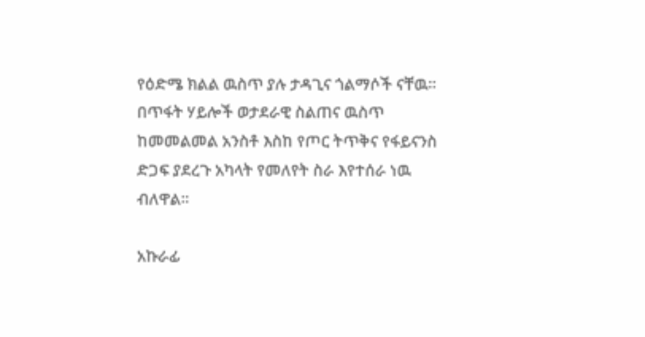የዕድሜ ክልል ዉስጥ ያሉ ታዳጊና ጎልማሶች ናቸዉ፡፡ በጥፋት ሃይሎች ወታደራዊ ስልጠና ዉስጥ ከመመልመል አንስቶ እስከ የጦር ትጥቅና የፋይናንስ ድጋፍ ያደረጉ አካላት የመለየት ስራ እየተሰራ ነዉ ብለዋል፡፡

አኩራፊ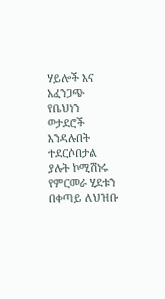ሃይሎች እና አፈንጋጭ የቤህነን ወታደሮች እንዳሉበት ተደርሶበታል ያሉት ኮሚሽነሩ የምርመራ ሂደቱን በቀጣይ ለህዝቡ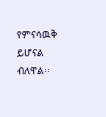የምናሳዉቅ ይሆናል ብለዋል፡፡